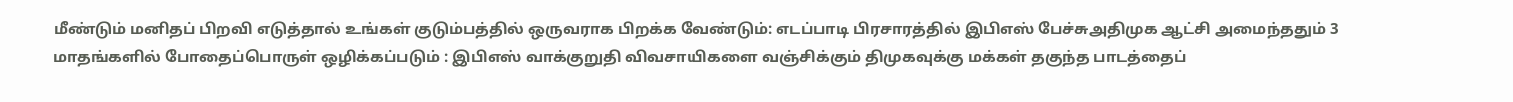மீண்டும் மனிதப் பிறவி எடுத்தால் உங்கள் குடும்பத்தில் ஒருவராக பிறக்க வேண்டும்: எடப்பாடி பிரசாரத்தில் இபிஎஸ் பேச்சுஅதிமுக ஆட்சி அமைந்ததும் 3 மாதங்களில் போதைப்பொருள் ஒழிக்கப்படும் : இபிஎஸ் வாக்குறுதி விவசாயிகளை வஞ்சிக்கும் திமுகவுக்கு மக்கள் தகுந்த பாடத்தைப்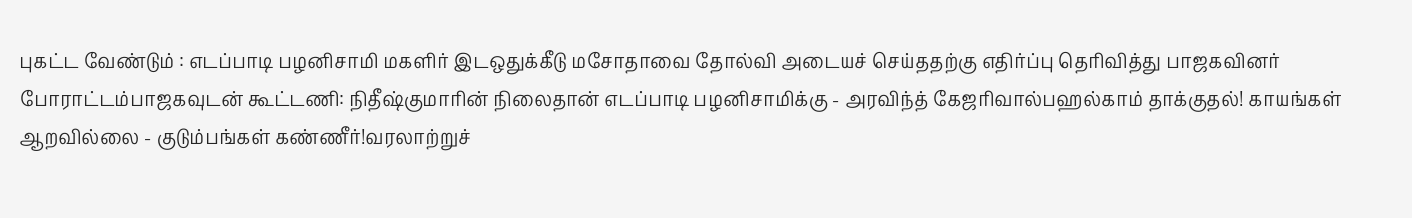புகட்ட வேண்டும் : எடப்பாடி பழனிசாமி மகளிர் இடஒதுக்கீடு மசோதாவை தோல்வி அடையச் செய்ததற்கு எதிர்ப்பு தெரிவித்து பாஜகவினர் போராட்டம்பாஜகவுடன் கூட்டணி: நிதீஷ்குமாரின் நிலைதான் எடப்பாடி பழனிசாமிக்கு - அரவிந்த் கேஜரிவால்பஹல்காம் தாக்குதல்! காயங்கள் ஆறவில்லை - குடும்பங்கள் கண்ணீர்!வரலாற்றுச்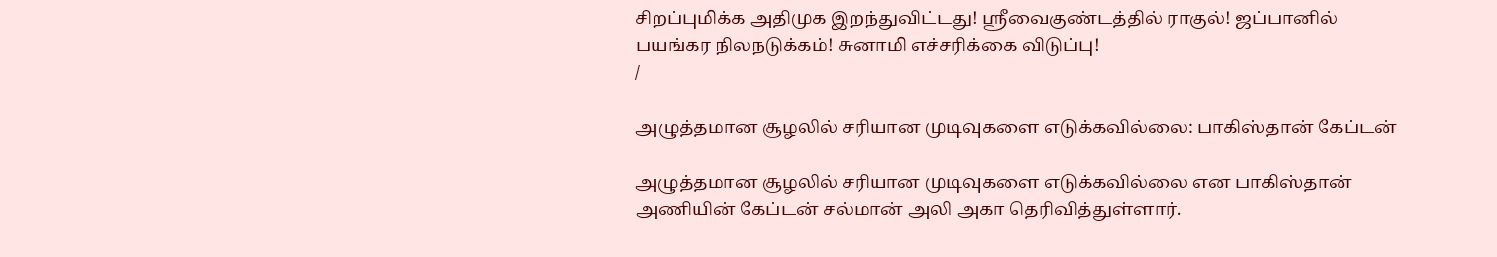சிறப்புமிக்க அதிமுக இறந்துவிட்டது! ஸ்ரீவைகுண்டத்தில் ராகுல்! ஜப்பானில் பயங்கர நிலநடுக்கம்! சுனாமி எச்சரிக்கை விடுப்பு!
/

அழுத்தமான சூழலில் சரியான முடிவுகளை எடுக்கவில்லை: பாகிஸ்தான் கேப்டன்

அழுத்தமான சூழலில் சரியான முடிவுகளை எடுக்கவில்லை என பாகிஸ்தான் அணியின் கேப்டன் சல்மான் அலி அகா தெரிவித்துள்ளார்.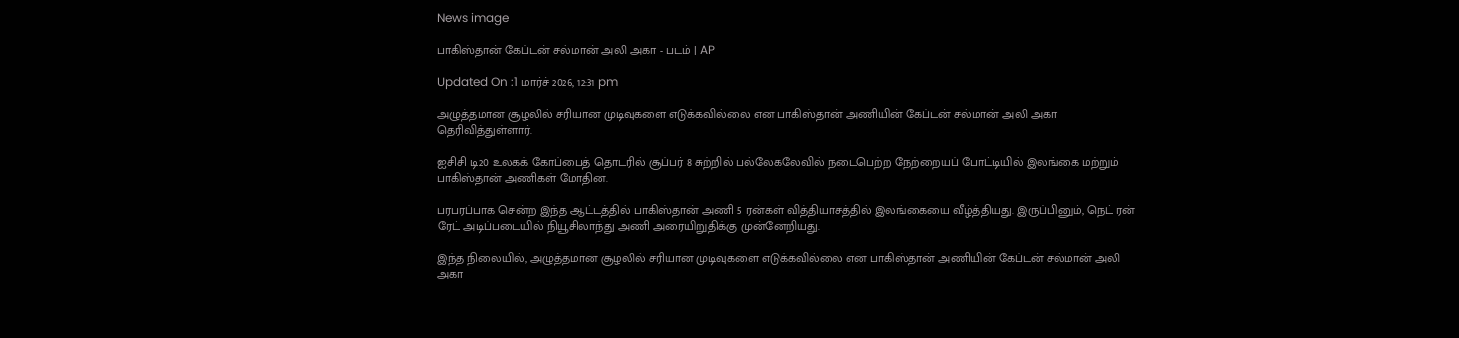News image

பாகிஸ்தான் கேப்டன் சல்மான் அலி அகா - படம் | AP

Updated On :1 மார்ச் 2026, 12:31 pm

அழுத்தமான சூழலில் சரியான முடிவுகளை எடுக்கவில்லை என பாகிஸ்தான் அணியின் கேப்டன் சல்மான் அலி அகா தெரிவித்துள்ளார்.

ஐசிசி டி20 உலகக் கோப்பைத் தொடரில் சூப்பர் 8 சுற்றில் பல்லேகலேவில் நடைபெற்ற நேற்றையப் போட்டியில் இலங்கை மற்றும் பாகிஸ்தான் அணிகள் மோதின.

பரபரப்பாக சென்ற இந்த ஆட்டத்தில் பாகிஸ்தான் அணி 5 ரன்கள் வித்தியாசத்தில் இலங்கையை வீழ்த்தியது. இருப்பினும், நெட் ரன் ரேட் அடிப்படையில் நியூசிலாந்து அணி அரையிறுதிக்கு முன்னேறியது.

இந்த நிலையில், அழுத்தமான சூழலில் சரியான முடிவுகளை எடுக்கவில்லை என பாகிஸ்தான் அணியின் கேப்டன் சல்மான் அலி அகா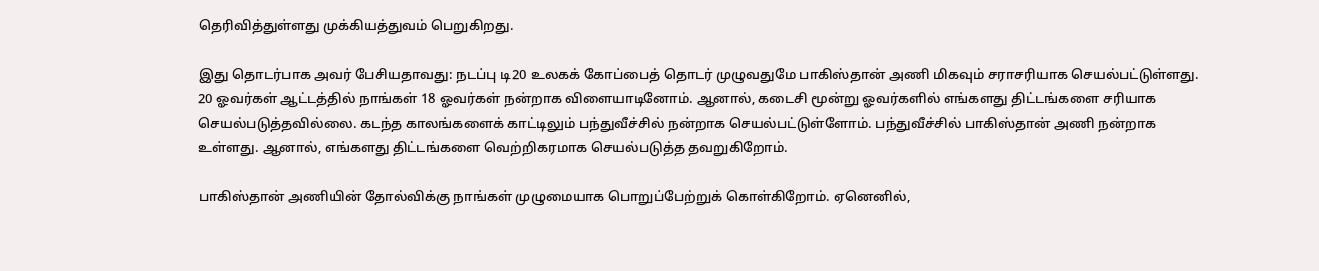தெரிவித்துள்ளது முக்கியத்துவம் பெறுகிறது.

இது தொடர்பாக அவர் பேசியதாவது: நடப்பு டி20 உலகக் கோப்பைத் தொடர் முழுவதுமே பாகிஸ்தான் அணி மிகவும் சராசரியாக செயல்பட்டுள்ளது. 20 ஓவர்கள் ஆட்டத்தில் நாங்கள் 18 ஓவர்கள் நன்றாக விளையாடினோம். ஆனால், கடைசி மூன்று ஓவர்களில் எங்களது திட்டங்களை சரியாக செயல்படுத்தவில்லை. கடந்த காலங்களைக் காட்டிலும் பந்துவீச்சில் நன்றாக செயல்பட்டுள்ளோம். பந்துவீச்சில் பாகிஸ்தான் அணி நன்றாக உள்ளது. ஆனால், எங்களது திட்டங்களை வெற்றிகரமாக செயல்படுத்த தவறுகிறோம்.

பாகிஸ்தான் அணியின் தோல்விக்கு நாங்கள் முழுமையாக பொறுப்பேற்றுக் கொள்கிறோம். ஏனெனில்,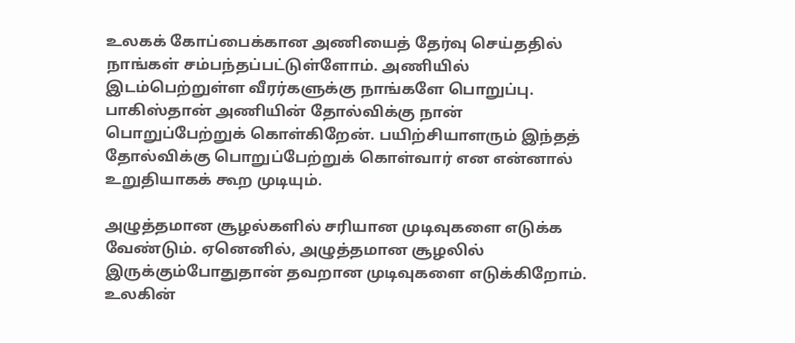உலகக் கோப்பைக்கான அணியைத் தேர்வு செய்ததில் நாங்கள் சம்பந்தப்பட்டுள்ளோம். அணியில் இடம்பெற்றுள்ள வீரர்களுக்கு நாங்களே பொறுப்பு. பாகிஸ்தான் அணியின் தோல்விக்கு நான் பொறுப்பேற்றுக் கொள்கிறேன். பயிற்சியாளரும் இந்தத் தோல்விக்கு பொறுப்பேற்றுக் கொள்வார் என என்னால் உறுதியாகக் கூற முடியும்.

அழுத்தமான சூழல்களில் சரியான முடிவுகளை எடுக்க வேண்டும். ஏனெனில், அழுத்தமான சூழலில் இருக்கும்போதுதான் தவறான முடிவுகளை எடுக்கிறோம். உலகின்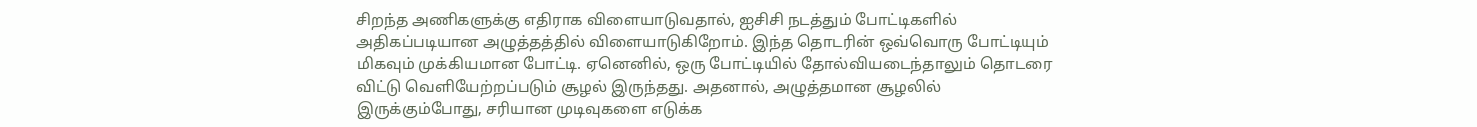சிறந்த அணிகளுக்கு எதிராக விளையாடுவதால், ஐசிசி நடத்தும் போட்டிகளில் அதிகப்படியான அழுத்தத்தில் விளையாடுகிறோம். இந்த தொடரின் ஒவ்வொரு போட்டியும் மிகவும் முக்கியமான போட்டி. ஏனெனில், ஒரு போட்டியில் தோல்வியடைந்தாலும் தொடரை விட்டு வெளியேற்றப்படும் சூழல் இருந்தது. அதனால், அழுத்தமான சூழலில் இருக்கும்போது, சரியான முடிவுகளை எடுக்க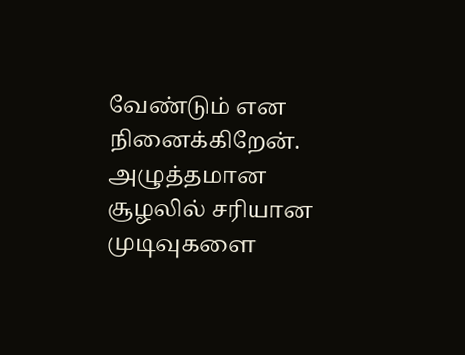வேண்டும் என நினைக்கிறேன். அழுத்தமான சூழலில் சரியான முடிவுகளை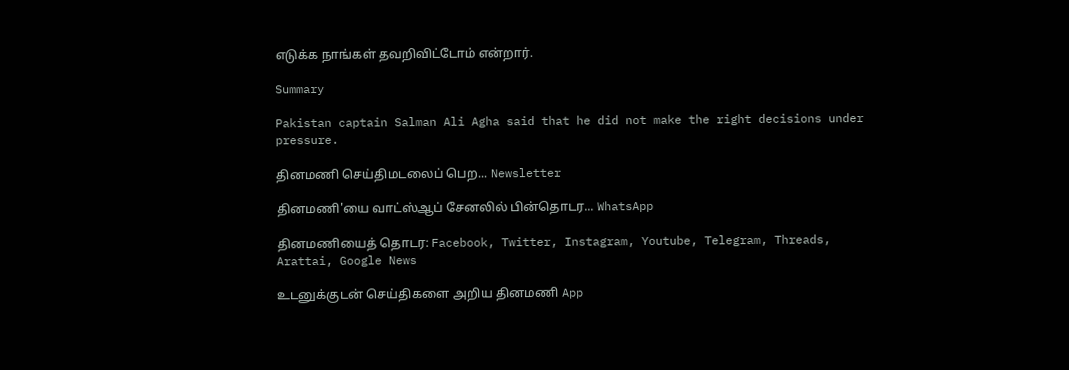எடுக்க நாங்கள் தவறிவிட்டோம் என்றார்.

Summary

Pakistan captain Salman Ali Agha said that he did not make the right decisions under pressure.

தினமணி செய்திமடலைப் பெற... Newsletter

தினமணி'யை வாட்ஸ்ஆப் சேனலில் பின்தொடர... WhatsApp

தினமணியைத் தொடர: Facebook, Twitter, Instagram, Youtube, Telegram, Threads, Arattai, Google News

உடனுக்குடன் செய்திகளை அறிய தினமணி App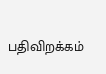பதிவிறக்கம்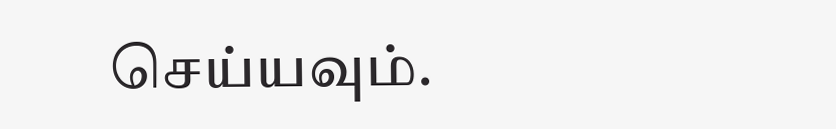செய்யவும்.